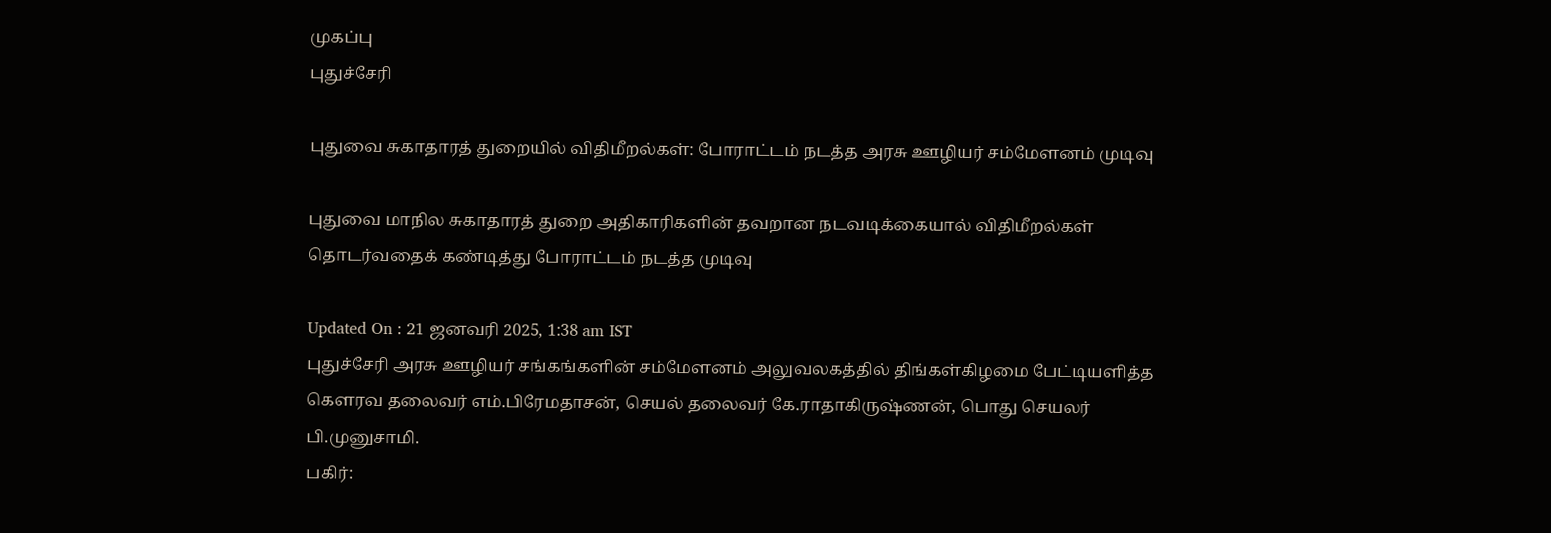முகப்பு
புதுச்சேரி

புதுவை சுகாதாரத் துறையில் விதிமீறல்கள்: போராட்டம் நடத்த அரசு ஊழியர் சம்மேளனம் முடிவு

புதுவை மாநில சுகாதாரத் துறை அதிகாரிகளின் தவறான நடவடிக்கையால் விதிமீறல்கள் தொடர்வதைக் கண்டித்து போராட்டம் நடத்த முடிவு

Updated On : 21 ஜனவரி 2025, 1:38 am IST
புதுச்சேரி அரசு ஊழியர் சங்கங்களின் சம்மேளனம் அலுவலகத்தில் திங்கள்கிழமை பேட்டியளித்த கெளரவ தலைவர் எம்.பிரேமதாசன், செயல் தலைவர் கே.ராதாகிருஷ்ணன், பொது செயலர் பி.முனுசாமி.
பகிர்: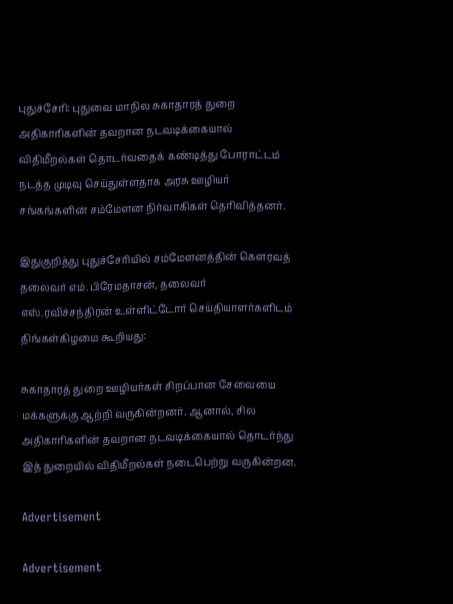புதுச்சேரி: புதுவை மாநில சுகாதாரத் துறை அதிகாரிகளின் தவறான நடவடிக்கையால் விதிமீறல்கள் தொடர்வதைக் கண்டித்து போராட்டம் நடத்த முடிவு செய்துள்ளதாக அரசு ஊழியர் சங்கங்களின் சம்மேளன நிர்வாகிகள் தெரிவித்தனர்.

இதுகுறித்து புதுச்சேரியில் சம்மேளனத்தின் கௌரவத் தலைவர் எம்.பிரேமதாசன், தலைவர் எஸ்.ரவிச்சந்திரன் உள்ளிட்டோர் செய்தியாளர்களிடம் திங்கள்கிழமை கூறியது:

சுகாதாரத் துறை ஊழியர்கள் சிறப்பான சேவையை மக்களுக்கு ஆற்றி வருகின்றனர். ஆனால், சில அதிகாரிகளின் தவறான நடவடிக்கையால் தொடர்ந்து இத் துறையில் விதிமீறல்கள் நடைபெற்று வருகின்றன.

Advertisement

Advertisement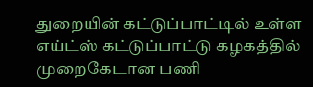துறையின் கட்டுப்பாட்டில் உள்ள எய்ட்ஸ் கட்டுப்பாட்டு கழகத்தில் முறைகேடான பணி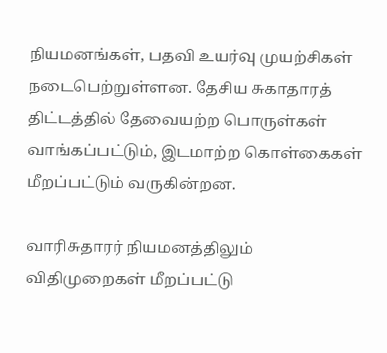நியமனங்கள், பதவி உயர்வு முயற்சிகள் நடைபெற்றுள்ளன. தேசிய சுகாதாரத் திட்டத்தில் தேவையற்ற பொருள்கள் வாங்கப்பட்டும், இடமாற்ற கொள்கைகள் மீறப்பட்டும் வருகின்றன.

வாரிசுதாரர் நியமனத்திலும் விதிமுறைகள் மீறப்பட்டு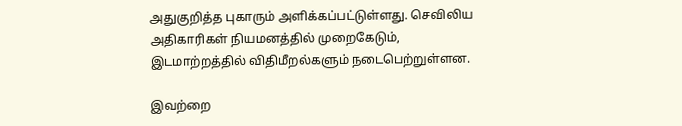அதுகுறித்த புகாரும் அளிக்கப்பட்டுள்ளது. செவிலிய அதிகாரிகள் நியமனத்தில் முறைகேடும், இடமாற்றத்தில் விதிமீறல்களும் நடைபெற்றுள்ளன.

இவற்றை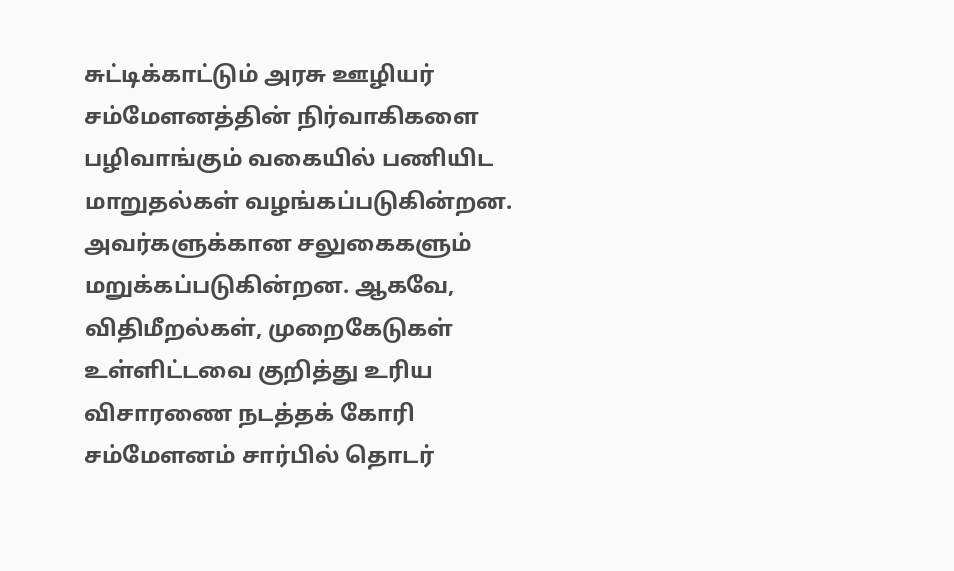சுட்டிக்காட்டும் அரசு ஊழியர் சம்மேளனத்தின் நிர்வாகிகளை பழிவாங்கும் வகையில் பணியிட மாறுதல்கள் வழங்கப்படுகின்றன. அவர்களுக்கான சலுகைகளும் மறுக்கப்படுகின்றன. ஆகவே, விதிமீறல்கள், முறைகேடுகள் உள்ளிட்டவை குறித்து உரிய விசாரணை நடத்தக் கோரி சம்மேளனம் சார்பில் தொடர்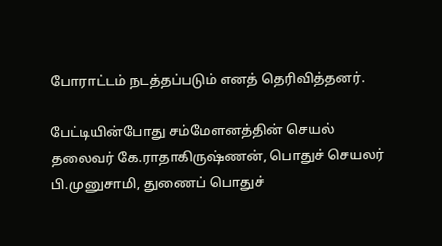போராட்டம் நடத்தப்படும் எனத் தெரிவித்தனர்.

பேட்டியின்போது சம்மேளனத்தின் செயல் தலைவர் கே.ராதாகிருஷ்ணன், பொதுச் செயலர் பி.முனுசாமி, துணைப் பொதுச்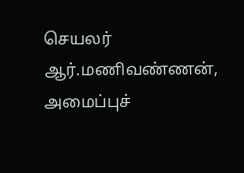செயலர் ஆர்.மணிவண்ணன், அமைப்புச்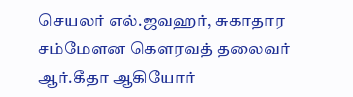செயலர் எல்.ஜவஹர், சுகாதார சம்மேளன கௌரவத் தலைவர் ஆர்.கீதா ஆகியோர்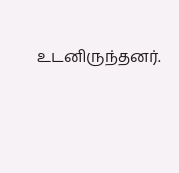உடனிருந்தனர்.